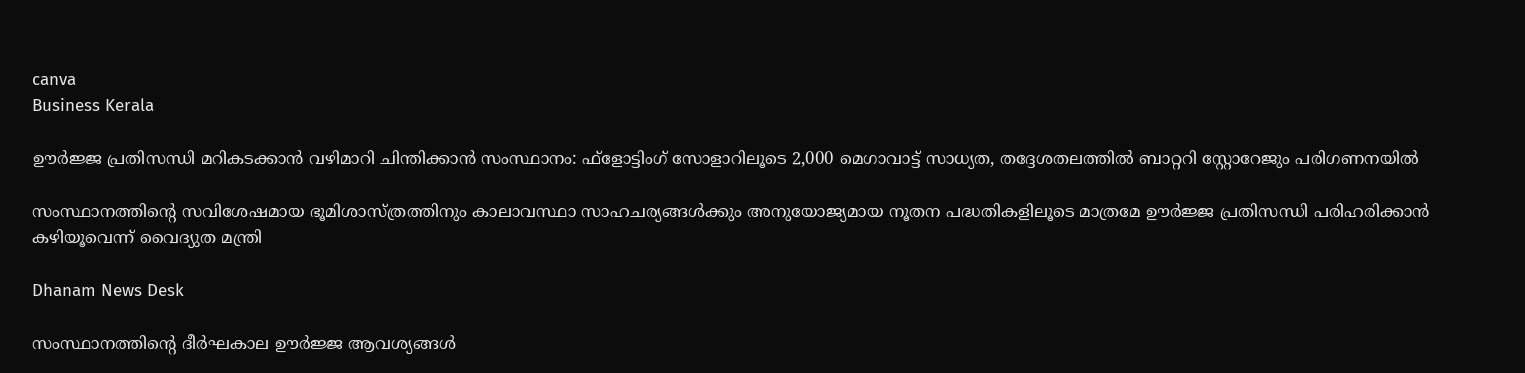canva
Business Kerala

ഊര്‍ജ്ജ പ്രതിസന്ധി മറികടക്കാന്‍ വഴിമാറി ചിന്തിക്കാന്‍ സംസ്ഥാനം: ഫ്‌ളോട്ടിംഗ്‌ സോളാറിലൂടെ 2,000 മെഗാവാട്ട് സാധ്യത, തദ്ദേശതലത്തില്‍ ബാറ്ററി സ്റ്റോറേജും പരിഗണനയില്‍

സംസ്ഥാനത്തിന്റെ സവിശേഷമായ ഭൂമിശാസ്ത്രത്തിനും കാലാവസ്ഥാ സാഹചര്യങ്ങള്‍ക്കും അനുയോജ്യമായ നൂതന പദ്ധതികളിലൂടെ മാത്രമേ ഊര്‍ജ്ജ പ്രതിസന്ധി പരിഹരിക്കാന്‍ കഴിയൂവെന്ന് വൈദ്യുത മന്ത്രി

Dhanam News Desk

സംസ്ഥാനത്തിന്റെ ദീര്‍ഘകാല ഊര്‍ജ്ജ ആവശ്യങ്ങള്‍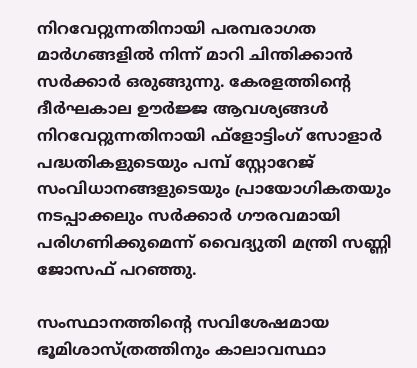നിറവേറ്റുന്നതിനായി പരമ്പരാഗത മാര്‍ഗങ്ങളില്‍ നിന്ന് മാറി ചിന്തിക്കാന്‍ സര്‍ക്കാര്‍ ഒരുങ്ങുന്നു. കേരളത്തിന്റെ ദീര്‍ഘകാല ഊര്‍ജ്ജ ആവശ്യങ്ങള്‍ നിറവേറ്റുന്നതിനായി ഫ്‌ളോട്ടിംഗ് സോളാര്‍ പദ്ധതികളുടെയും പമ്പ് സ്റ്റോറേജ് സംവിധാനങ്ങളുടെയും പ്രായോഗികതയും നടപ്പാക്കലും സര്‍ക്കാര്‍ ഗൗരവമായി പരിഗണിക്കുമെന്ന് വൈദ്യുതി മന്ത്രി സണ്ണി ജോസഫ് പറഞ്ഞു.

സംസ്ഥാനത്തിന്റെ സവിശേഷമായ ഭൂമിശാസ്ത്രത്തിനും കാലാവസ്ഥാ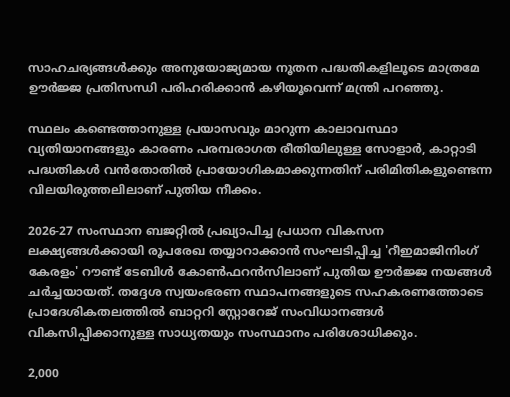സാഹചര്യങ്ങള്‍ക്കും അനുയോജ്യമായ നൂതന പദ്ധതികളിലൂടെ മാത്രമേ ഊര്‍ജ്ജ പ്രതിസന്ധി പരിഹരിക്കാന്‍ കഴിയൂവെന്ന് മന്ത്രി പറഞ്ഞു.

സ്ഥലം കണ്ടെത്താനുള്ള പ്രയാസവും മാറുന്ന കാലാവസ്ഥാ വ്യതിയാനങ്ങളും കാരണം പരമ്പരാഗത രീതിയിലുള്ള സോളാര്‍, കാറ്റാടി പദ്ധതികള്‍ വന്‍തോതില്‍ പ്രായോഗികമാക്കുന്നതിന് പരിമിതികളുണ്ടെന്ന വിലയിരുത്തലിലാണ് പുതിയ നീക്കം.

2026-27 സംസ്ഥാന ബജറ്റില്‍ പ്രഖ്യാപിച്ച പ്രധാന വികസന ലക്ഷ്യങ്ങള്‍ക്കായി രൂപരേഖ തയ്യാറാക്കാന്‍ സംഘടിപ്പിച്ച 'റീഇമാജിനിംഗ് കേരളം' റൗണ്ട് ടേബിള്‍ കോണ്‍ഫറന്‍സിലാണ് പുതിയ ഊര്‍ജ്ജ നയങ്ങള്‍ ചര്‍ച്ചയായത്. തദ്ദേശ സ്വയംഭരണ സ്ഥാപനങ്ങളുടെ സഹകരണത്തോടെ പ്രാദേശികതലത്തില്‍ ബാറ്ററി സ്റ്റോറേജ് സംവിധാനങ്ങള്‍ വികസിപ്പിക്കാനുള്ള സാധ്യതയും സംസ്ഥാനം പരിശോധിക്കും.

2,000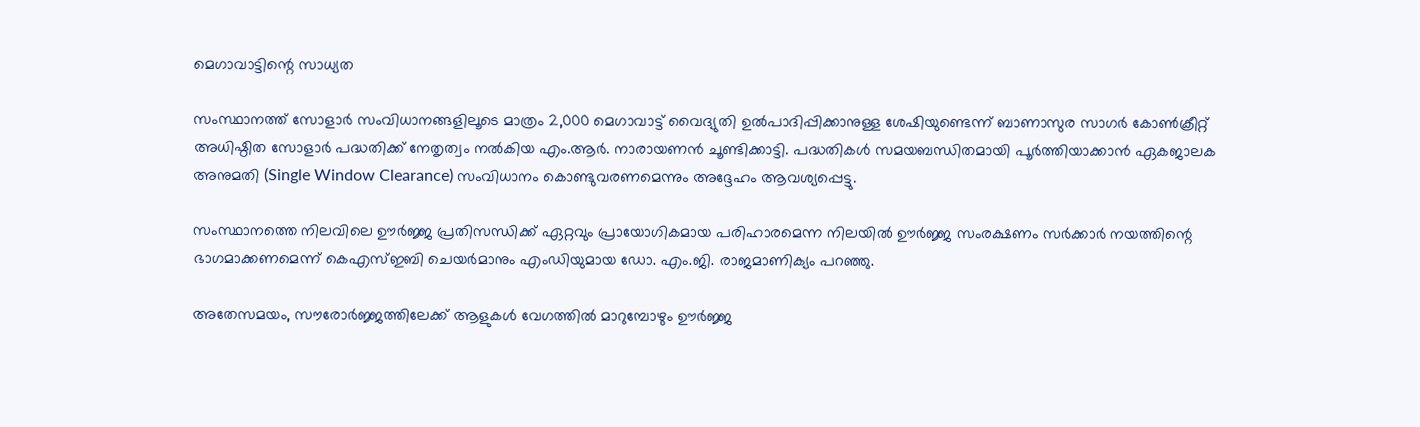മെഗാവാട്ടിന്റെ സാധ്യത

സംസ്ഥാനത്ത് സോളാര്‍ സംവിധാനങ്ങളിലൂടെ മാത്രം 2,000 മെഗാവാട്ട് വൈദ്യുതി ഉല്‍പാദിപ്പിക്കാനുള്ള ശേഷിയുണ്ടെന്ന് ബാണാസുര സാഗര്‍ കോണ്‍ക്രീറ്റ് അധിഷ്ഠിത സോളാര്‍ പദ്ധതിക്ക് നേതൃത്വം നല്‍കിയ എം.ആര്‍. നാരായണന്‍ ചൂണ്ടിക്കാട്ടി. പദ്ധതികള്‍ സമയബന്ധിതമായി പൂര്‍ത്തിയാക്കാന്‍ ഏകജാലക അനുമതി (Single Window Clearance) സംവിധാനം കൊണ്ടുവരണമെന്നും അദ്ദേഹം ആവശ്യപ്പെട്ടു.

സംസ്ഥാനത്തെ നിലവിലെ ഊര്‍ജ്ജ പ്രതിസന്ധിക്ക് ഏറ്റവും പ്രായോഗികമായ പരിഹാരമെന്ന നിലയില്‍ ഊര്‍ജ്ജ സംരക്ഷണം സര്‍ക്കാര്‍ നയത്തിന്റെ ഭാഗമാക്കണമെന്ന് കെഎസ്ഇബി ചെയര്‍മാനും എംഡിയുമായ ഡോ. എം.ജി. രാജമാണിക്യം പറഞ്ഞു.

അതേസമയം, സൗരോര്‍ജ്ജത്തിലേക്ക് ആളുകള്‍ വേഗത്തില്‍ മാറുമ്പോഴും ഊര്‍ജ്ജ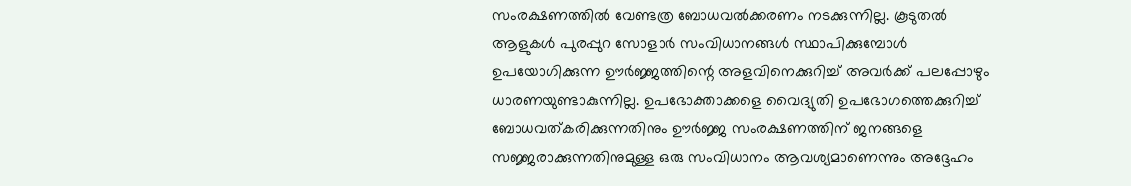സംരക്ഷണത്തില്‍ വേണ്ടത്ര ബോധവല്‍ക്കരണം നടക്കുന്നില്ല. കൂടുതല്‍ ആളുകള്‍ പുരപ്പുറ സോളാര്‍ സംവിധാനങ്ങള്‍ സ്ഥാപിക്കുമ്പോള്‍ ഉപയോഗിക്കുന്ന ഊര്‍ജ്ജത്തിന്റെ അളവിനെക്കുറിച്ച് അവര്‍ക്ക് പലപ്പോഴും ധാരണയുണ്ടാകുന്നില്ല. ഉപഭോക്താക്കളെ വൈദ്യുതി ഉപഭോഗത്തെക്കുറിച്ച് ബോധവത്കരിക്കുന്നതിനും ഊര്‍ജ്ജ സംരക്ഷണത്തിന് ജനങ്ങളെ സജ്ജരാക്കുന്നതിനുമുള്ള ഒരു സംവിധാനം ആവശ്യമാണെന്നും അദ്ദേഹം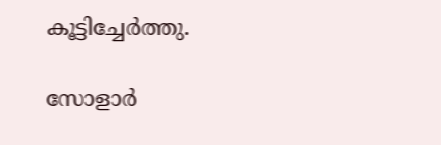കൂട്ടിച്ചേര്‍ത്തു.

സോളാര്‍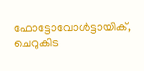ഫോട്ടോവോള്‍ട്ടായിക്, ചെറുകിട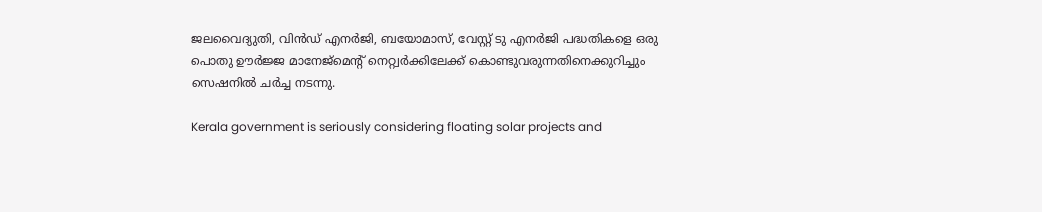ജലവൈദ്യുതി, വിന്‍ഡ് എനര്‍ജി, ബയോമാസ്, വേസ്റ്റ് ടു എനര്‍ജി പദ്ധതികളെ ഒരു പൊതു ഊര്‍ജ്ജ മാനേജ്മെന്റ് നെറ്റ്വര്‍ക്കിലേക്ക് കൊണ്ടുവരുന്നതിനെക്കുറിച്ചും സെഷനില്‍ ചര്‍ച്ച നടന്നു.

Kerala government is seriously considering floating solar projects and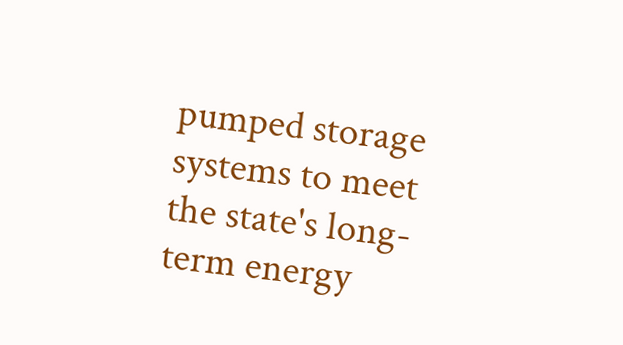pumped storage systems to meet the state's long-term energy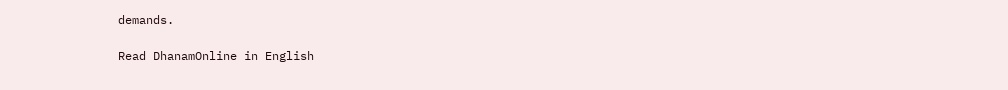demands.

Read DhanamOnline in English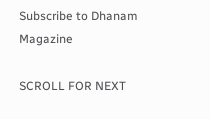Subscribe to Dhanam Magazine

SCROLL FOR NEXT